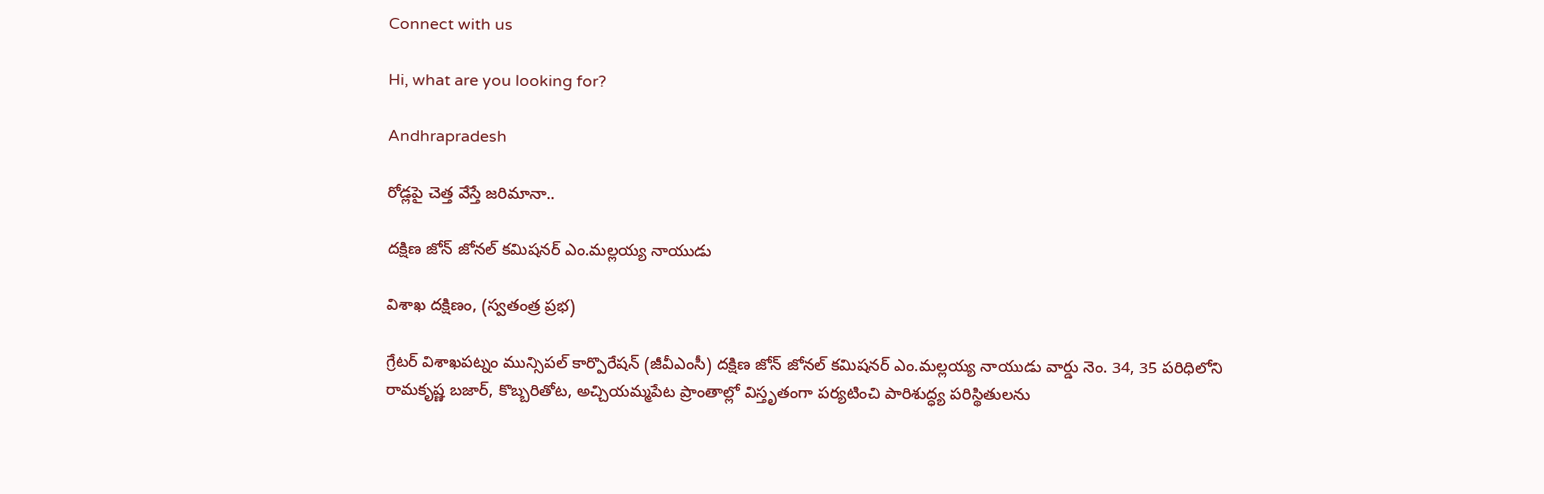Connect with us

Hi, what are you looking for?

Andhrapradesh

రోడ్లపై చెత్త వేస్తే జరిమానా..

దక్షిణ జోన్ జోనల్ కమిషనర్ ఎం.మల్లయ్య నాయుడు

విశాఖ దక్షిణం, (స్వతంత్ర ప్రభ)

గ్రేటర్ విశాఖపట్నం మున్సిపల్ కార్పొరేషన్ (జీవీఎంసీ) దక్షిణ జోన్ జోనల్ కమిషనర్ ఎం.మల్లయ్య నాయుడు వార్డు నెం. 34, 35 పరిధిలోని రామకృష్ణ బజార్, కొబ్బరితోట, అచ్చియమ్మపేట ప్రాంతాల్లో విస్తృతంగా పర్యటించి పారిశుద్ధ్య పరిస్థితులను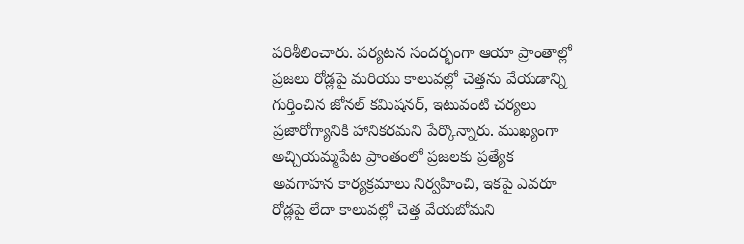పరిశీలించారు. పర్యటన సందర్భంగా ఆయా ప్రాంతాల్లో ప్రజలు రోడ్లపై మరియు కాలువల్లో చెత్తను వేయడాన్ని గుర్తించిన జోనల్ కమిషనర్, ఇటువంటి చర్యలు ప్రజారోగ్యానికి హానికరమని పేర్కొన్నారు. ముఖ్యంగా అచ్చియమ్మపేట ప్రాంతంలో ప్రజలకు ప్రత్యేక అవగాహన కార్యక్రమాలు నిర్వహించి, ఇకపై ఎవరూ రోడ్లపై లేదా కాలువల్లో చెత్త వేయబోమని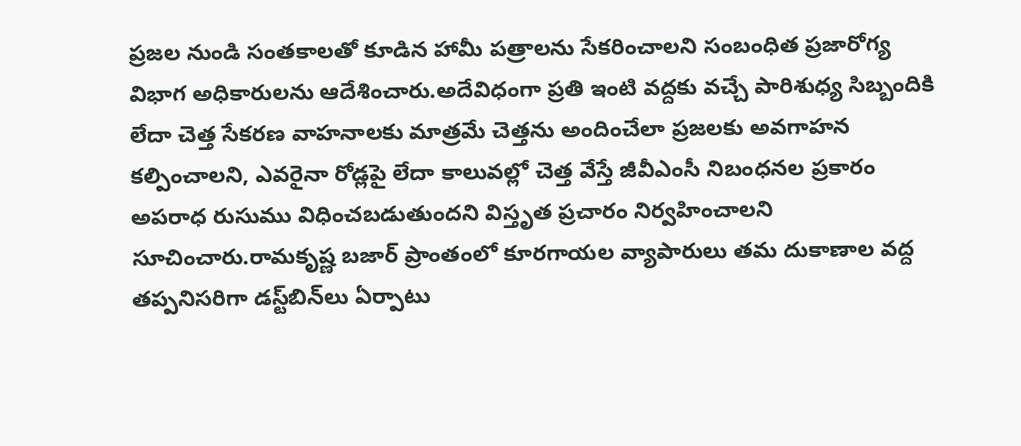ప్రజల నుండి సంతకాలతో కూడిన హామీ పత్రాలను సేకరించాలని సంబంధిత ప్రజారోగ్య విభాగ అధికారులను ఆదేశించారు.అదేవిధంగా ప్రతి ఇంటి వద్దకు వచ్చే పారిశుధ్య సిబ్బందికి లేదా చెత్త సేకరణ వాహనాలకు మాత్రమే చెత్తను అందించేలా ప్రజలకు అవగాహన కల్పించాలని, ఎవరైనా రోడ్లపై లేదా కాలువల్లో చెత్త వేస్తే జీవీఎంసీ నిబంధనల ప్రకారం అపరాధ రుసుము విధించబడుతుందని విస్తృత ప్రచారం నిర్వహించాలని సూచించారు.రామకృష్ణ బజార్ ప్రాంతంలో కూరగాయల వ్యాపారులు తమ దుకాణాల వద్ద తప్పనిసరిగా డస్ట్‌బిన్‌లు ఏర్పాటు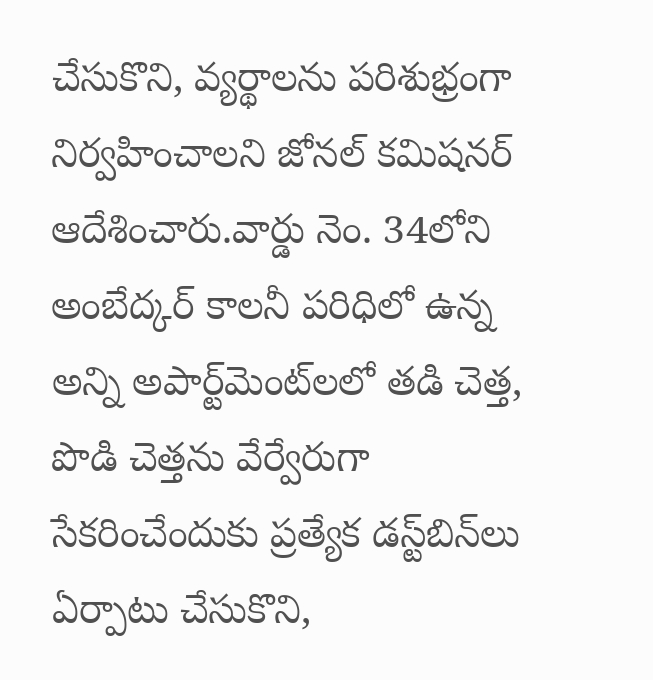చేసుకొని, వ్యర్థాలను పరిశుభ్రంగా నిర్వహించాలని జోనల్ కమిషనర్ ఆదేశించారు.వార్డు నెం. 34లోని అంబేద్కర్ కాలనీ పరిధిలో ఉన్న అన్ని అపార్ట్‌మెంట్‌లలో తడి చెత్త, పొడి చెత్తను వేర్వేరుగా సేకరించేందుకు ప్రత్యేక డస్ట్‌బిన్‌లు ఏర్పాటు చేసుకొని,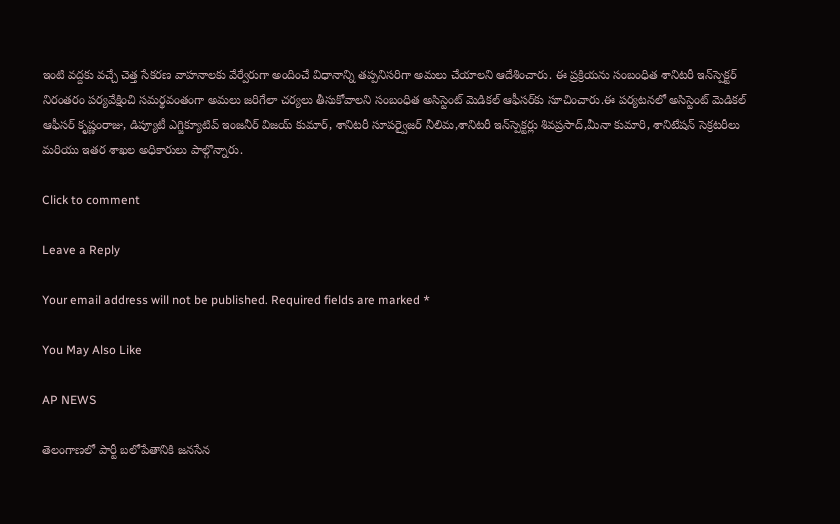ఇంటి వద్దకు వచ్చే చెత్త సేకరణ వాహనాలకు వేర్వేరుగా అందించే విధానాన్ని తప్పనిసరిగా అమలు చేయాలని ఆదేశించారు. ఈ ప్రక్రియను సంబంధిత శానిటరీ ఇన్‌స్పెక్టర్ నిరంతరం పర్యవేక్షించి సమర్థవంతంగా అమలు జరిగేలా చర్యలు తీసుకోవాలని సంబంధిత అసిస్టెంట్ మెడికల్ ఆఫీసర్‌కు సూచించారు.ఈ పర్యటనలో అసిస్టెంట్ మెడికల్ ఆఫీసర్ కృష్ణంరాజు, డిప్యూటీ ఎగ్జిక్యూటివ్ ఇంజనీర్ విజయ్ కుమార్, శానిటరీ సూపర్వైజర్ నీలిమ,శానిటరీ ఇన్‌స్పెక్టర్లు శివప్రసాద్,మీనా కుమారి, శానిటేషన్ సెక్రటరీలు మరియు ఇతర శాఖల అధికారులు పాల్గొన్నారు.

Click to comment

Leave a Reply

Your email address will not be published. Required fields are marked *

You May Also Like

AP NEWS

తెలంగాణలో పార్టీ బలోపేతానికి జనసేన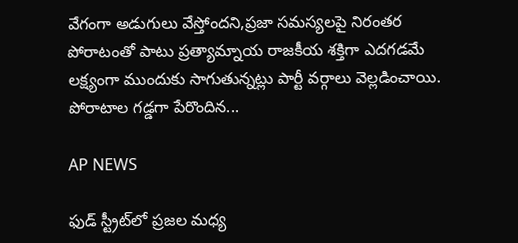వేగంగా అడుగులు వేస్తోందని,ప్రజా సమస్యలపై నిరంతర పోరాటంతో పాటు ప్రత్యామ్నాయ రాజకీయ శక్తిగా ఎదగడమే లక్ష్యంగా ముందుకు సాగుతున్నట్లు పార్టీ వర్గాలు వెల్లడించాయి. పోరాటాల గడ్డగా పేరొందిన...

AP NEWS

ఫుడ్ స్ట్రీట్‌లో ప్రజల మధ్య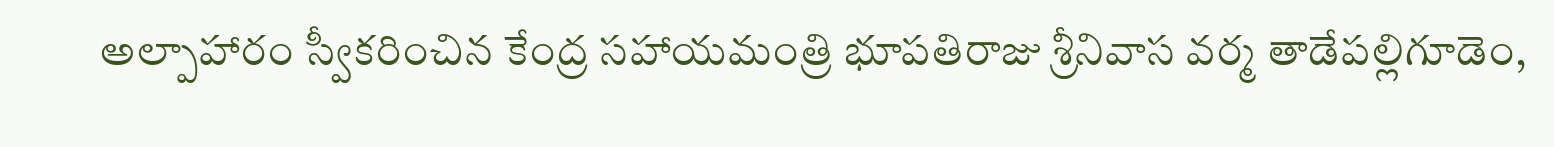అల్పాహారం స్వీకరించిన కేంద్ర సహాయమంత్రి భూపతిరాజు శ్రీనివాస వర్మ తాడేపల్లిగూడెం,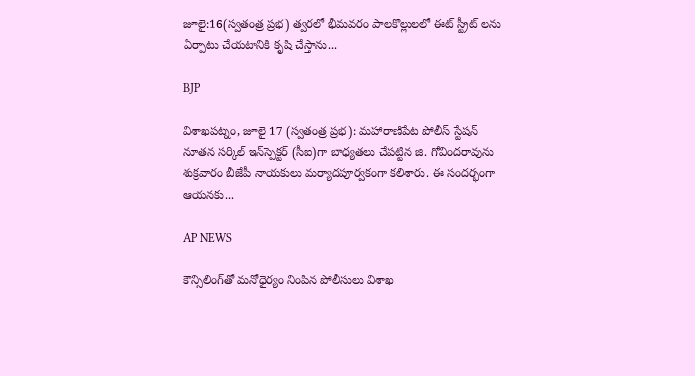జూలై:16(స్వతంత్ర ప్రభ) త్వరలో భీమవరం పాలకొల్లులలో ఈట్ స్ట్రీట్ లను ఏర్పాటు చేయటానికి కృషి చేస్తాను...

BJP

విశాఖపట్నం, జూలై 17 (స్వతంత్ర ప్రభ): మహారాణిపేట పోలీస్ స్టేషన్ నూతన సర్కిల్ ఇన్‌స్పెక్టర్ (సీఐ)గా బాధ్యతలు చేపట్టిన జి. గోవిందరావును శుక్రవారం బీజేపీ నాయకులు మర్యాదపూర్వకంగా కలిశారు. ఈ సందర్భంగా ఆయనకు...

AP NEWS

కౌన్సిలింగ్‌తో మనోధైర్యం నింపిన పోలీసులు విశాఖ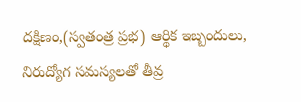దక్షిణం,(స్వతంత్ర ప్రభ) ఆర్థిక ఇబ్బందులు, నిరుద్యోగ సమస్యలతో తీవ్ర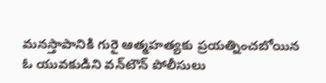మనస్తాపానికి గురై ఆత్మహత్యకు ప్రయత్నించబోయిన ఓ యువకుడిని వన్‌టౌన్ పోలీసులు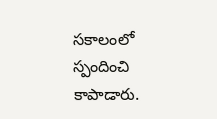సకాలంలో స్పందించి కాపాడారు.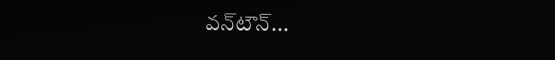వన్‌టౌన్...